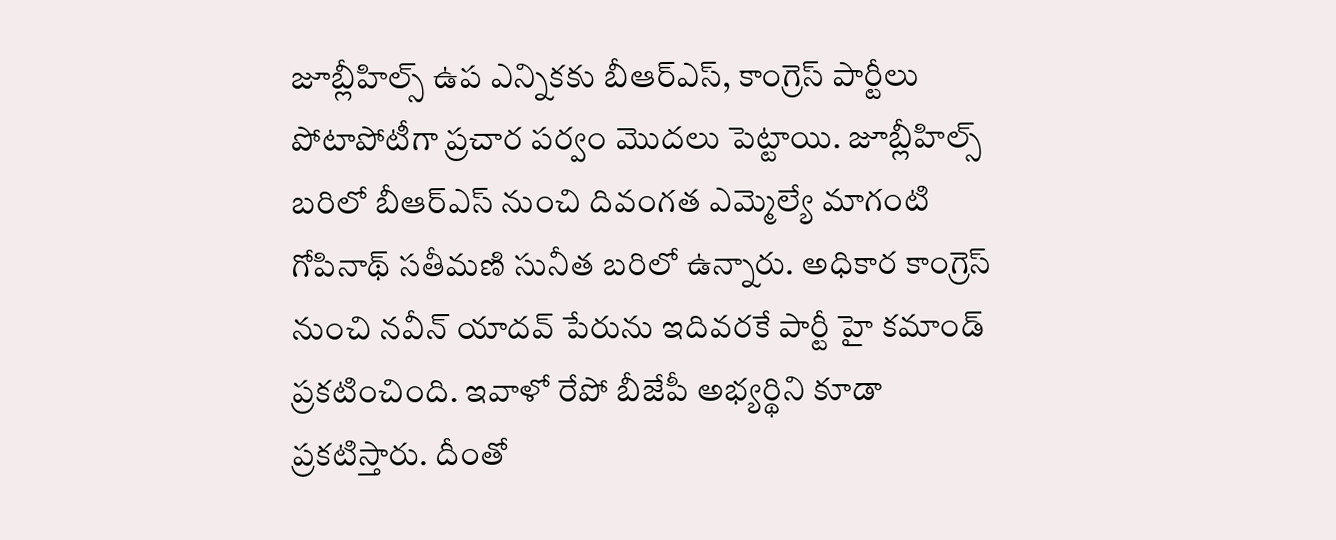జూబ్లీహిల్స్ ఉప ఎన్నికకు బీఆర్ఎస్, కాంగ్రెస్ పార్టీలు పోటాపోటీగా ప్రచార పర్వం మొదలు పెట్టాయి. జూబ్లీహిల్స్ బరిలో బీఆర్ఎస్ నుంచి దివంగత ఎమ్మెల్యే మాగంటి గోపినాథ్ సతీమణి సునీత బరిలో ఉన్నారు. అధికార కాంగ్రెస్ నుంచి నవీన్ యాదవ్ పేరును ఇదివరకే పార్టీ హై కమాండ్ ప్రకటించింది. ఇవాళో రేపో బీజేపీ అభ్యర్థిని కూడా ప్రకటిస్తారు. దీంతో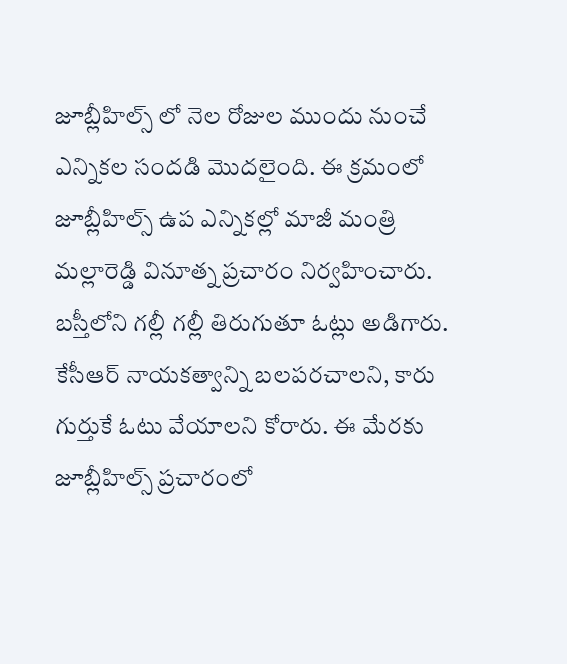జూబ్లీహిల్స్ లో నెల రోజుల ముందు నుంచే ఎన్నికల సందడి మొదలైంది. ఈ క్రమంలో జూబ్లీహిల్స్ ఉప ఎన్నికల్లో మాజీ మంత్రి మల్లారెడ్డి వినూత్న ప్రచారం నిర్వహించారు. బస్తీలోని గల్లీ గల్లీ తిరుగుతూ ఓట్లు అడిగారు. కేసీఆర్ నాయకత్వాన్ని బలపరచాలని, కారు గుర్తుకే ఓటు వేయాలని కోరారు. ఈ మేరకు జూబ్లీహిల్స్ ప్రచారంలో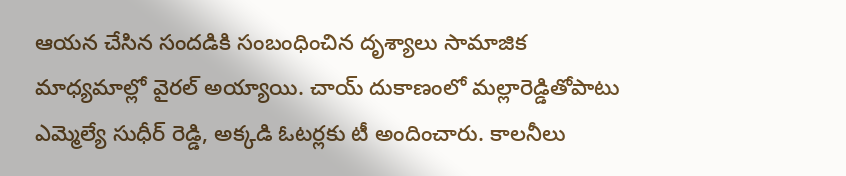ఆయన చేసిన సందడికి సంబంధించిన దృశ్యాలు సామాజిక మాధ్యమాల్లో వైరల్ అయ్యాయి. చాయ్ దుకాణంలో మల్లారెడ్డితోపాటు ఎమ్మెల్యే సుధీర్ రెడ్డి, అక్కడి ఓటర్లకు టీ అందించారు. కాలనీలు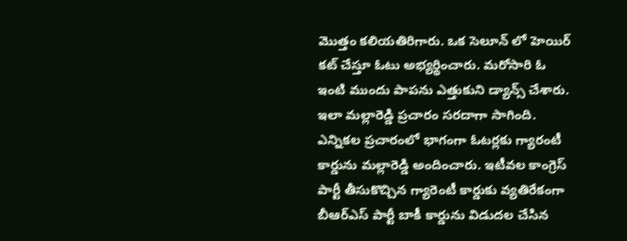మొత్తం కలియతిరిగారు. ఒక సెలూన్ లో హెయిర్ కట్ చేస్తూ ఓటు అభ్యర్థించారు. మరోసారి ఓ ఇంటి ముందు పాపను ఎత్తుకుని డ్యాన్స్ చేశారు. ఇలా మల్లారెడ్డి ప్రచారం సరదాగా సాగింది. ఎన్నికల ప్రచారంలో భాగంగా ఓటర్లకు గ్యారంటీ కార్డును మల్లారెడ్డి అందించారు. ఇటీవల కాంగ్రెస్ పార్టీ తీసుకొచ్చిన గ్యారెంటీ కార్డుకు వ్యతిరేకంగా బీఆర్ఎస్ పార్టీ బాకీ కార్డును విడుదల చేసిన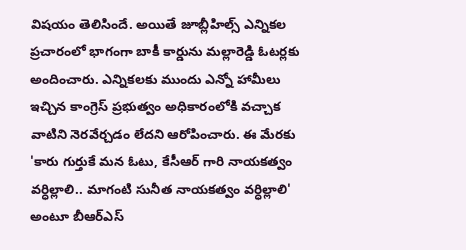విషయం తెలిసిందే. అయితే జూబ్లీహిల్స్ ఎన్నికల ప్రచారంలో భాగంగా బాకీ కార్డును మల్లారెడ్డి ఓటర్లకు అందించారు. ఎన్నికలకు ముందు ఎన్నో హామీలు ఇచ్చిన కాంగ్రెస్ ప్రభుత్వం అధికారంలోకి వచ్చాక వాటిని నెరవేర్చడం లేదని ఆరోపించారు. ఈ మేరకు 'కారు గుర్తుకే మన ఓటు, కేసీఆర్ గారి నాయకత్వం వర్ధిల్లాలి.. మాగంటి సునీత నాయకత్వం వర్ధిల్లాలి' అంటూ బీఆర్ఎస్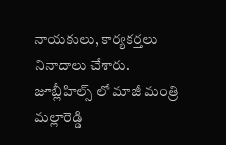నాయకులు, కార్యకర్తలు నినాదాలు చేశారు.
జూబ్లీహిల్స్ లో మాజీ మంత్రి మల్లారెడ్డి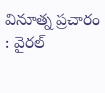వినూత్న ప్రచారం : వైరల్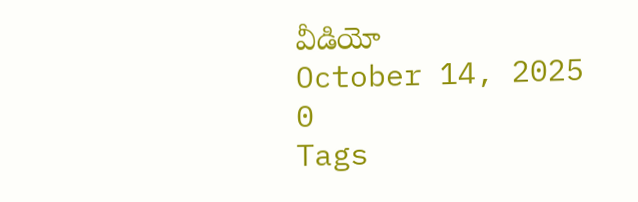వీడియో
October 14, 2025
0
Tags